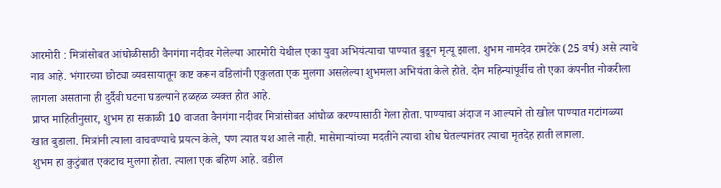आरमोरी : मित्रांसोबत आंघोळीसाठी वैनगंगा नदीवर गेलेल्या आरमोरी येथील एका युवा अभियंत्याचा पाण्यात बुडून मृत्यू झाला. शुभम नामदेव रामटेके (25 वर्ष) असे त्याचे नाव आहे. भंगारच्या छोट्या व्यवसायातून कष्ट करून वडिलांनी एकुलता एक मुलगा असलेल्या शुभमला अभियंता केले होते. दोन महिन्यांपूर्वीच तो एका कंपनीत नोकरीला लागला असताना ही दुर्दैवी घटना घडल्याने हळहळ व्यक्त होत आहे.
प्राप्त माहितीनुसार, शुभम हा सकाळी 10 वाजता वैनगंगा नदीवर मित्रांसोबत आंघोळ करण्यासाठी गेला होता. पाण्याचा अंदाज न आल्याने तो खोल पाण्यात गटांगळ्या खात बुडाला. मित्रांनी त्याला वाचवण्याचे प्रयत्न केले, पण त्यात यश आले नाही. मासेमाऱ्यांच्या मदतीने त्याचा शोध घेतल्यानंतर त्याचा मृतदेह हाती लागला.
शुभम हा कुटुंबात एकटाच मुलगा होता. त्याला एक बहिण आहे. वडील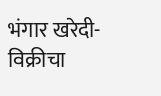भंगार खरेदी-विक्रीचा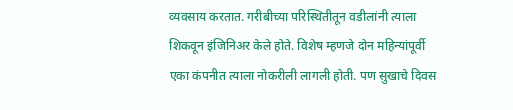व्यवसाय करतात. गरीबीच्या परिस्थितीतून वडीलांनी त्याला शिकवून इंजिनिअर केले होते. विशेष म्हणजे दोन महिन्यांपूर्वी एका कंपनीत त्याला नोकरीली लागली होती. पण सुखाचे दिवस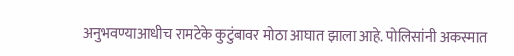अनुभवण्याआधीच रामटेके कुटुंबावर मोठा आघात झाला आहे. पोलिसांनी अकस्मात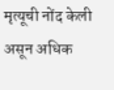मृत्यूची नोंद केली असून अधिक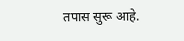तपास सुरू आहे.